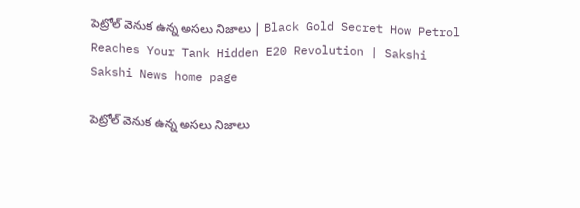పెట్రోల్ వెనుక ఉన్న అసలు నిజాలు | Black Gold Secret How Petrol Reaches Your Tank Hidden E20 Revolution | Sakshi
Sakshi News home page

పెట్రోల్ వెనుక ఉన్న అసలు నిజాలు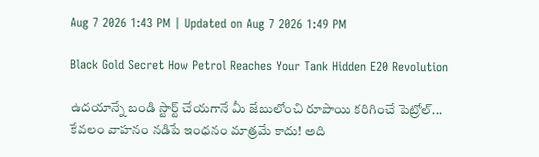Aug 7 2026 1:43 PM | Updated on Aug 7 2026 1:49 PM

Black Gold Secret How Petrol Reaches Your Tank Hidden E20 Revolution

ఉదయాన్నే బండి స్టార్ట్ చేయగానే మీ జేబులోంచి రూపాయి కరిగించే పెట్రోల్... కేవలం వాహనం నడిపే ఇంధనం మాత్రమే కాదు! అది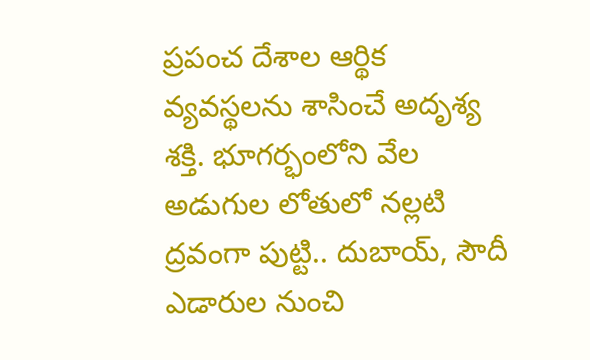ప్రపంచ దేశాల ఆర్థిక వ్యవస్థలను శాసించే అదృశ్య శక్తి. భూగర్భంలోని వేల అడుగుల లోతులో నల్లటి ద్రవంగా పుట్టి.. దుబాయ్, సౌదీ ఎడారుల నుంచి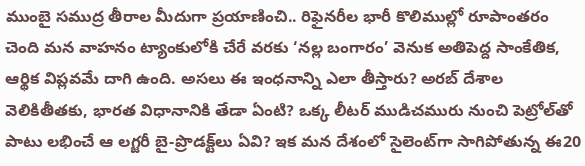ముంబై సముద్ర తీరాల మీదుగా ప్రయాణించి.. రిఫైనరీల భారీ కొలిముల్లో రూపాంతరం చెంది మన వాహనం ట్యాంకులోకి చేరే వరకు ‘నల్ల బంగారం’ వెనుక అతిపెద్ద సాంకేతిక, ఆర్థిక విప్లవమే దాగి ఉంది. అసలు ఈ ఇంధనాన్ని ఎలా తీస్తారు? అరబ్ దేశాల వెలికితీతకు, భారత విధానానికి తేడా ఏంటి? ఒక్క లీటర్ ముడిచమురు నుంచి పెట్రోల్‌తో పాటు లభించే ఆ లగ్జరీ బై-ప్రొడక్ట్‌లు ఏవి? ఇక మన దేశంలో సైలెంట్‌గా సాగిపోతున్న ఈ20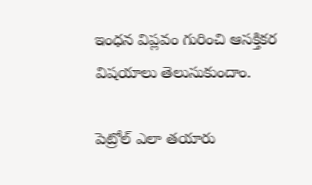ఇంధన విప్లవం గురించి ఆసక్తికర విషయాలు తెలుసుకుందాం.

పెట్రోల్ ఎలా తయారు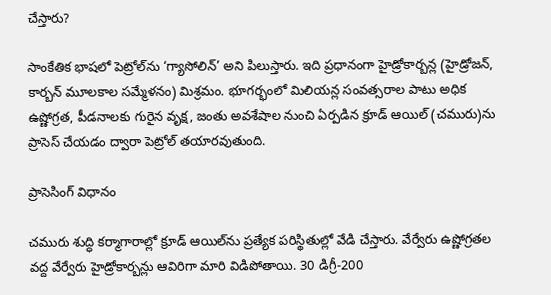చేస్తారు?

సాంకేతిక భాషలో పెట్రోల్‌ను ‘గ్యాసోలిన్’ అని పిలుస్తారు. ఇది ప్రధానంగా హైడ్రోకార్బన్ల (హైడ్రోజన్, కార్బన్ మూలకాల సమ్మేళనం) మిశ్రమం. భూగర్భంలో మిలియన్ల సంవత్సరాల పాటు అధిక ఉష్ణోగ్రత, పీడనాలకు గురైన వృక్ష, జంతు అవశేషాల నుంచి ఏర్పడిన క్రూడ్ ఆయిల్ (చమురు)ను ప్రాసెస్ చేయడం ద్వారా పెట్రోల్ తయారవుతుంది.

ప్రాసెసింగ్ విధానం

చమురు శుద్ధి కర్మాగారాల్లో క్రూడ్ ఆయిల్‌ను ప్రత్యేక పరిస్థితుల్లో వేడి చేస్తారు. వేర్వేరు ఉష్ణోగ్రతల వద్ద వేర్వేరు హైడ్రోకార్బన్లు ఆవిరిగా మారి విడిపోతాయి. 30 డిగ్రీ-200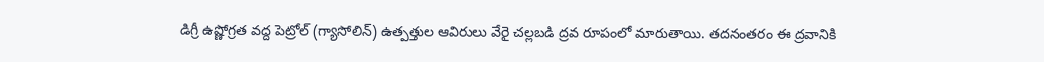డిగ్రీ ఉష్ణోగ్రత వద్ద పెట్రోల్ (గ్యాసోలిన్) ఉత్పత్తుల ఆవిరులు వేరై చల్లబడి ద్రవ రూపంలో మారుతాయి. తదనంతరం ఈ ద్రవానికి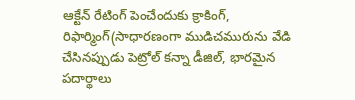ఆక్టేన్ రేటింగ్ పెంచేందుకు క్రాకింగ్, రిఫార్మింగ్(సాధారణంగా ముడిచమురును వేడి చేసినప్పుడు పెట్రోల్ కన్నా డీజిల్, భారమైన పదార్థాలు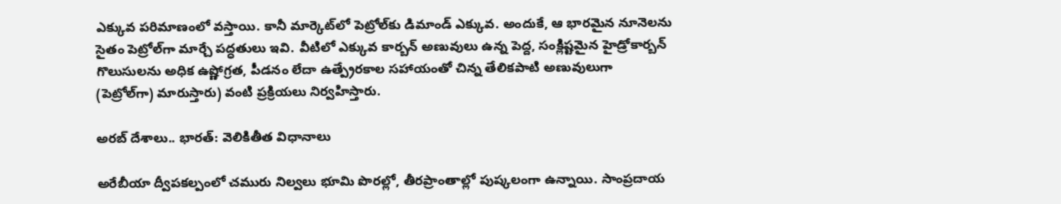ఎక్కువ పరిమాణంలో వస్తాయి. కానీ మార్కెట్‌లో పెట్రోల్‌కు డిమాండ్ ఎక్కువ. అందుకే, ఆ భారమైన నూనెలను సైతం పెట్రోల్‌గా మార్చే పద్ధతులు ఇవి. వీటిలో ఎక్కువ కార్బన్ అణువులు ఉన్న పెద్ద, సంక్లిష్టమైన హైడ్రోకార్బన్ గొలుసులను అధిక ఉష్ణోగ్రత, పీడనం లేదా ఉత్ప్రేరకాల సహాయంతో చిన్న తేలికపాటి అణువులుగా (పెట్రోల్‌గా) మారుస్తారు) వంటి ప్రక్రియలు నిర్వహిస్తారు.

అరబ్ దేశాలు.. భారత్: వెలికితీత విధానాలు

అరేబీయా ద్వీపకల్పంలో చమురు నిల్వలు భూమి పొరల్లో, తీరప్రాంతాల్లో పుష్కలంగా ఉన్నాయి. సాంప్రదాయ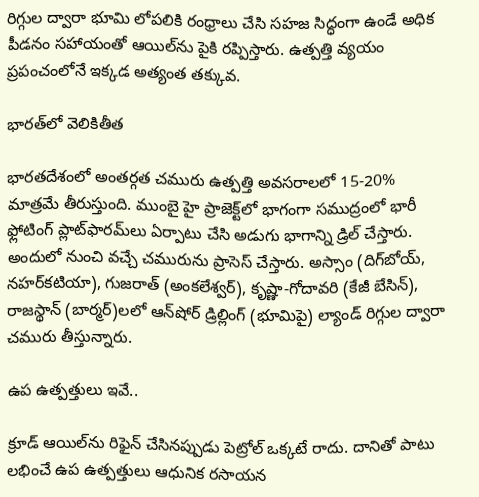రిగ్గుల ద్వారా భూమి లోపలికి రంధ్రాలు చేసి సహజ సిద్ధంగా ఉండే అధిక పీడనం సహాయంతో ఆయిల్‌ను పైకి రప్పిస్తారు. ఉత్పత్తి వ్యయం ప్రపంచంలోనే ఇక్కడ అత్యంత తక్కువ.

భారత్‌లో వెలికితీత

భారతదేశంలో అంతర్గత చమురు ఉత్పత్తి అవసరాలలో 15-20% మాత్రమే తీరుస్తుంది. ముంబై హై ప్రాజెక్ట్‌లో భాగంగా సముద్రంలో భారీ ఫ్లోటింగ్ ప్లాట్‌ఫారమ్‌లు ఏర్పాటు చేసి అడుగు భాగాన్ని డ్రిల్ చేస్తారు. అందులో నుంచి వచ్చే చమురును ప్రాసెస్‌ చేస్తారు. అస్సాం (దిగ్‌బోయ్, నహర్‌కటియా), గుజరాత్ (అంకలేశ్వర్), కృష్ణా-గోదావరి (కేజీ బేసిన్‌), రాజస్థాన్ (బార్మర్)లలో ఆన్‌షోర్ డ్రిల్లింగ్ (భూమిపై) ల్యాండ్ రిగ్గుల ద్వారా చమురు తీస్తున్నారు.

ఉప ఉత్పత్తులు ఇవే..

క్రూడ్ ఆయిల్‌ను రిఫైన్ చేసినప్పుడు పెట్రోల్ ఒక్కటే రాదు. దానితో పాటు లభించే ఉప ఉత్పత్తులు ఆధునిక రసాయన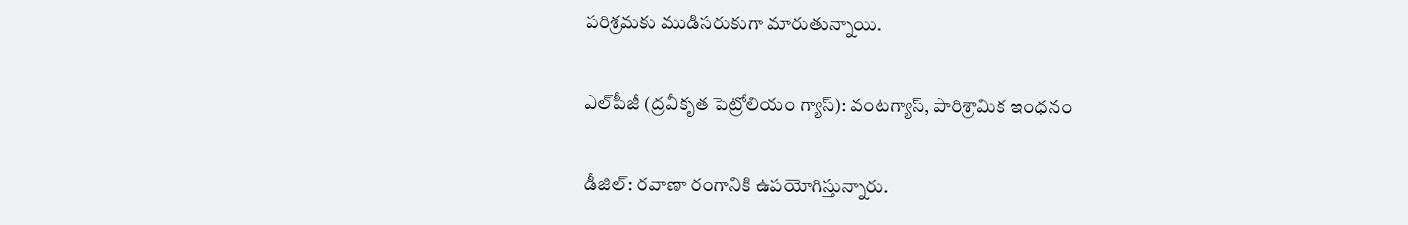పరిశ్రమకు ముడిసరుకుగా మారుతున్నాయి.

ఎల్‌పీజీ (ద్రవీకృత పెట్రోలియం గ్యాస్): వంటగ్యాస్, పారిశ్రామిక ఇంధనం

డీజిల్: రవాణా రంగానికి ఉపయోగిస్తున్నారు.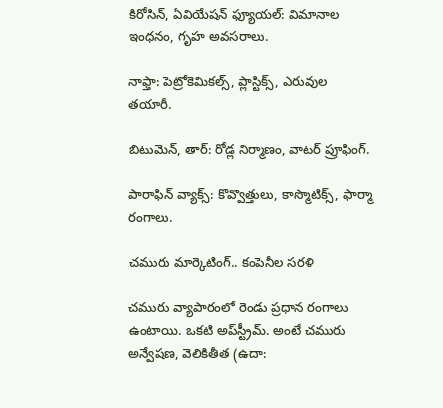కిరోసిన్, ఏవియేషన్ ఫ్యూయల్: విమానాల ఇంధనం, గృహ అవసరాలు.

నాఫ్తా: పెట్రోకెమికల్స్, ప్లాస్టిక్స్, ఎరువుల తయారీ.

బిటుమెన్, తార్‌: రోడ్ల నిర్మాణం, వాటర్ ప్రూఫింగ్.

పారాఫిన్ వ్యాక్స్: కొవ్వొత్తులు, కాస్మొటిక్స్, ఫార్మా రంగాలు.

చమురు మార్కెటింగ్.. కంపెనీల సరళి

చమురు వ్యాపారంలో రెండు ప్రధాన రంగాలు ఉంటాయి. ఒకటి అప్‌స్ట్రీమ్. అంటే చమురు అన్వేషణ, వెలికితీత (ఉదా: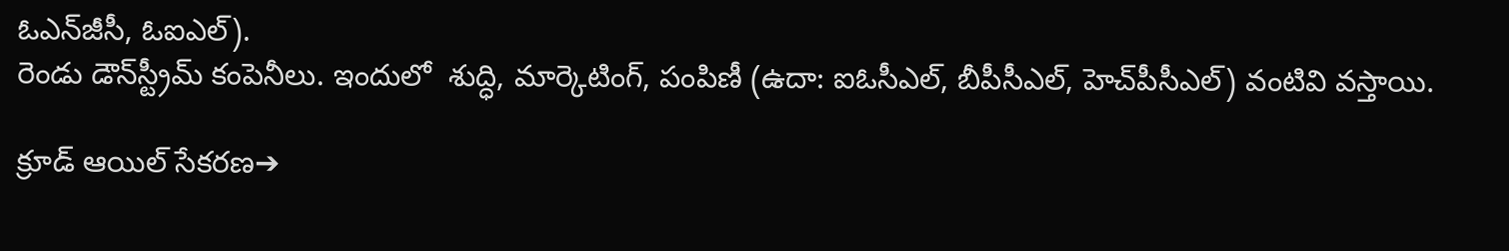ఓఎన్‌జీసీ, ఓఐఎల్‌).
రెండు డౌన్‌స్ట్రీమ్ కంపెనీలు. ఇందులో  శుద్ధి, మార్కెటింగ్, పంపిణీ (ఉదా: ఐఓసీఎల్‌, బీపీసీఎల్‌, హెచ్‌పీసీఎల్‌) వంటివి వస్తాయి.

క్రూడ్ ఆయిల్ సేకరణ➔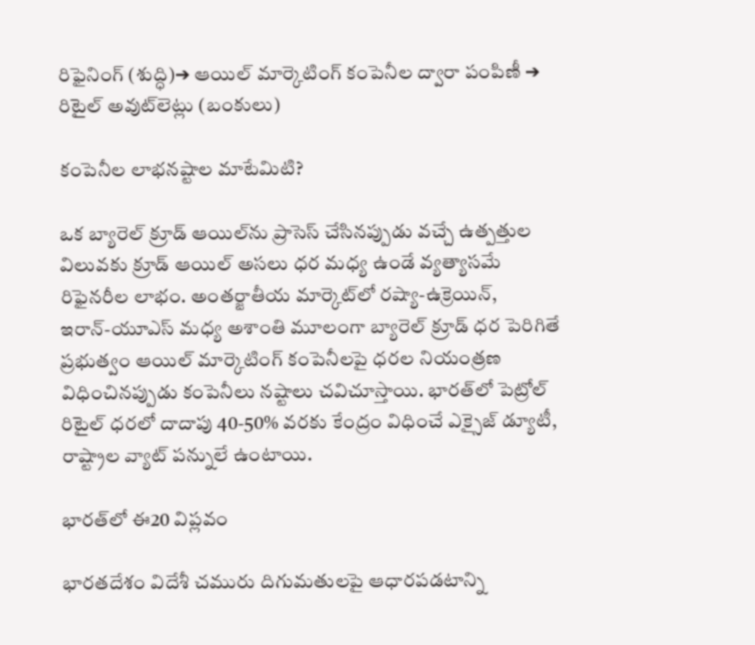రిఫైనింగ్ (శుద్ధి)➔ ఆయిల్‌ మార్కెటింగ్‌ కంపెనీల ద్వారా పంపిణీ ➔ రిటైల్ అవుట్‌లెట్లు (బంకులు)

కంపెనీల లాభనష్టాల మాటేమిటి?

ఒక బ్యారెల్ క్రూడ్ ఆయిల్‌ను ప్రాసెస్ చేసినప్పుడు వచ్చే ఉత్పత్తుల విలువకు క్రూడ్ ఆయిల్ అసలు ధర మధ్య ఉండే వ్యత్యాసమే రిఫైనరీల లాభం. అంతర్జాతీయ మార్కెట్‌లో రష్యా-ఉక్రెయిన్, ఇరాన్‌-యూఎస్‌ మధ్య అశాంతి మూలంగా బ్యారెల్ క్రూడ్ ధర పెరిగితే ప్రభుత్వం ఆయిల్ మార్కెటింగ్ కంపెనీలపై ధరల నియంత్రణ విధించినప్పుడు కంపెనీలు నష్టాలు చవిచూస్తాయి. భారత్‌లో పెట్రోల్ రిటైల్ ధరలో దాదాపు 40-50% వరకు కేంద్రం విధించే ఎక్సైజ్ డ్యూటీ, రాష్ట్రాల వ్యాట్ పన్నులే ఉంటాయి.

భారత్‌లో ఈ20 విప్లవం

భారతదేశం విదేశీ చమురు దిగుమతులపై ఆధారపడటాన్ని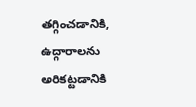తగ్గించడానికి, ఉద్గారాలను అరికట్టడానికి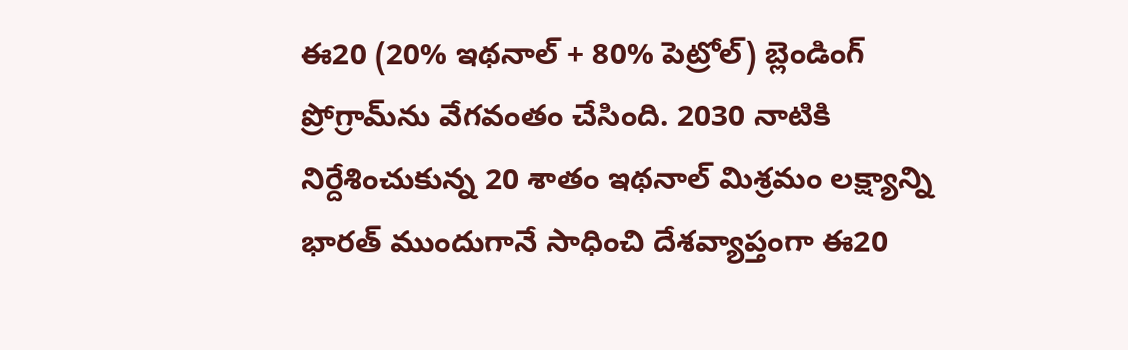ఈ20 (20% ఇథనాల్ + 80% పెట్రోల్) బ్లెండింగ్‌ ప్రోగ్రామ్‌ను వేగవంతం చేసింది. 2030 నాటికి నిర్దేశించుకున్న 20 శాతం ఇథనాల్ మిశ్రమం లక్ష్యాన్ని భారత్ ముందుగానే సాధించి దేశవ్యాప్తంగా ఈ20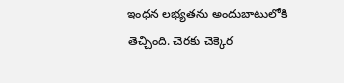ఇంధన లభ్యతను అందుబాటులోకి తెచ్చింది. చెరకు చెక్కెర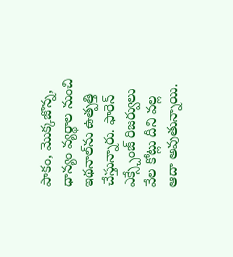పాకం, మొక్కజొన్న, ధాన్యం వ్యర్థాల నుంచి ఇథనాల్‌ను ఉత్పత్తి చేస్తున్నారు. ఫారెన్‌ ఎక్స్చేంజ్‌ రిజర్వులు వేల కోట్లు దీని వల్ల ఆదా అవుతున్నాయి.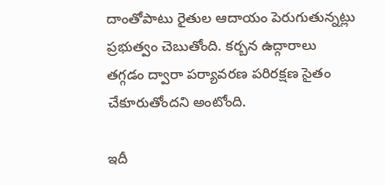దాంతోపాటు రైతుల ఆదాయం పెరుగుతున్నట్లు ప్రభుత్వం చెబుతోంది. కర్బన ఉద్గారాలు తగ్గడం ద్వారా పర్యావరణ పరిరక్షణ సైతం చేకూరుతోందని అంటోంది.

ఇదీ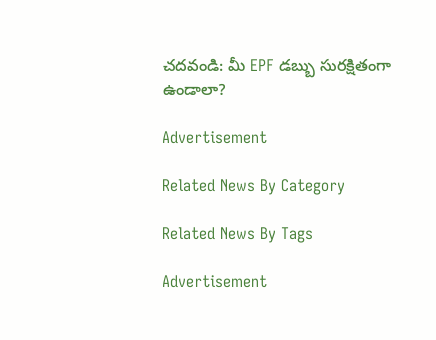చదవండి: మీ EPF డబ్బు సురక్షితంగా ఉండాలా?

Advertisement

Related News By Category

Related News By Tags

Advertisement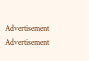Advertisement
Advertisement